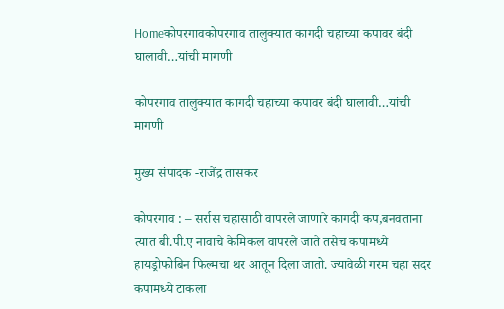Homeकोपरगावकोपरगाव तालुक्यात कागदी चहाच्या कपावर बंदी घालावी…यांची मागणी

कोपरगाव तालुक्यात कागदी चहाच्या कपावर बंदी घालावी…यांची मागणी

मुख्य संपादक -राजेंद्र तासकर

कोपरगाव : – सर्रास चहासाठी वापरले जाणारे कागदी कप,बनवताना त्यात बी.पी.ए नावाचे केमिकल वापरले जाते तसेच कपामध्ये हायड्रोफोबिन फिल्मचा थर आतून दिला जातो. ज्यावेळी गरम चहा सदर कपामध्ये टाकला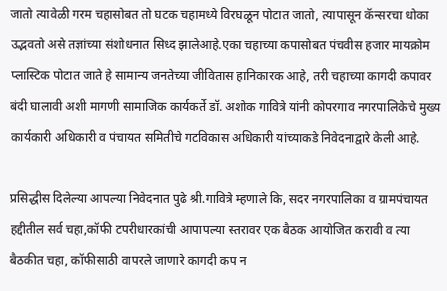जातो त्यावेळी गरम चहासोबत तो घटक चहामध्ये विरघळून पोटात जातो, त्यापासून कॅन्सरचा धोका उद्भवतो असे तज्ञांच्या संशोधनात सिध्द झालेआहे.एका चहाच्या कपासोबत पंचवीस हजार मायक्रोम प्लास्टिक पोटात जाते हे सामान्य जनतेच्या जीवितास हानिकारक आहे, तरी चहाच्या कागदी कपावर बंदी घालावी अशी मागणी सामाजिक कार्यकर्ते डॉ. अशोक गावित्रे यांनी कोपरगाव नगरपालिकेचे मुख्य कार्यकारी अधिकारी व पंचायत समितीचे गटविकास अधिकारी यांच्याकडे निवेदनाद्वारे केली आहे.

प्रसिद्धीस दिलेल्या आपल्या निवेदनात पुढे श्री.गावित्रे म्हणाले कि, सदर नगरपालिका व ग्रामपंचायत हद्दीतील सर्व चहा,कॉफी टपरीधारकांची आपापल्या स्तरावर एक बैठक आयोजित करावी व त्या बैठकीत चहा, कॉफीसाठी वापरले जाणारे कागदी कप न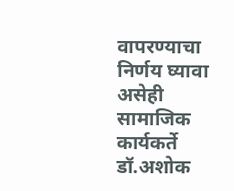वापरण्याचा निर्णय घ्यावा असेही सामाजिक कार्यकर्ते डॉ.अशोक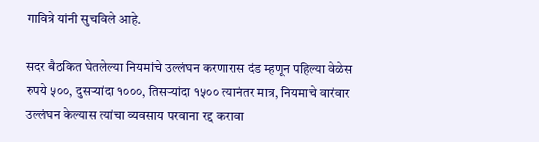गावित्रे यांनी सुचविले आहे.

सदर बैठकित घेतलेल्या नियमांचे उल्लंघन करणारास दंड म्हणून पहिल्या वेळेस रुपये ५००, दुसऱ्यांदा १०००, तिसऱ्यांदा १५०० त्यानंतर मात्र, नियमाचे वारंवार उल्लंघन केल्यास त्यांचा व्यवसाय परवाना रद्द करावा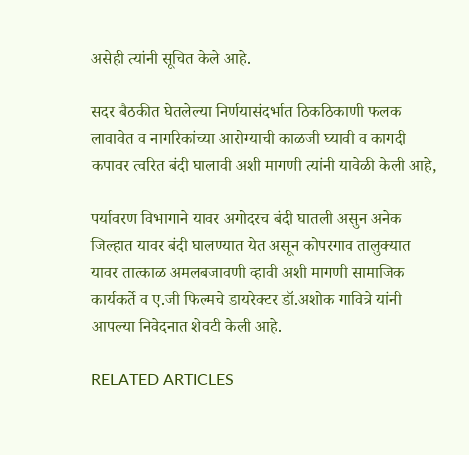असेही त्यांनी सूचित केले आहे.

सदर बैठकीत घेतलेल्या निर्णयासंदर्भात ठिकठिकाणी फलक लावावेत व नागरिकांच्या आरोग्याची काळजी घ्यावी व कागदी कपावर त्वरित बंदी घालावी अशी मागणी त्यांनी यावेळी केली आहे,

पर्यावरण विभागाने यावर अगोदरच बंदी घातली असुन अनेक जिल्हात यावर बंदी घालण्यात येत असून कोपरगाव तालुक्यात यावर तात्काळ अमलबजावणी व्हावी अशी मागणी सामाजिक कार्यकर्ते व ए.जी फिल्मचे डायरेक्टर डॉ.अशोक गावित्रे यांनी आपल्या निवेदनात शेवटी केली आहे.

RELATED ARTICLES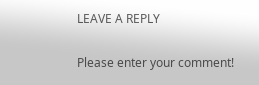LEAVE A REPLY

Please enter your comment!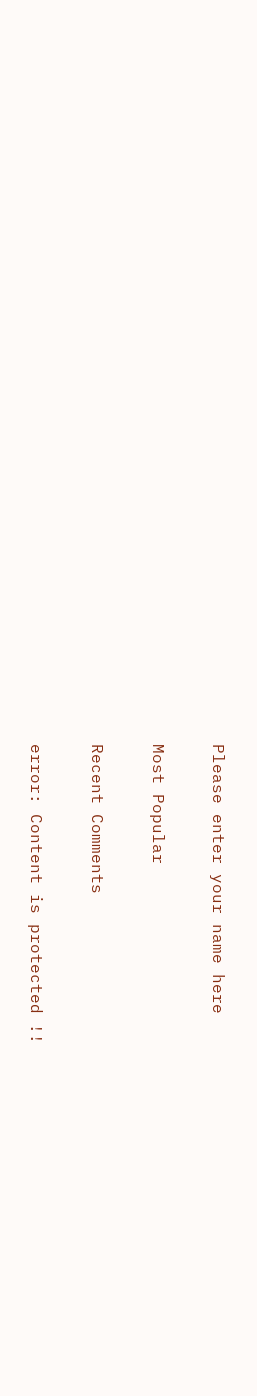Please enter your name here

Most Popular

Recent Comments

error: Content is protected !!